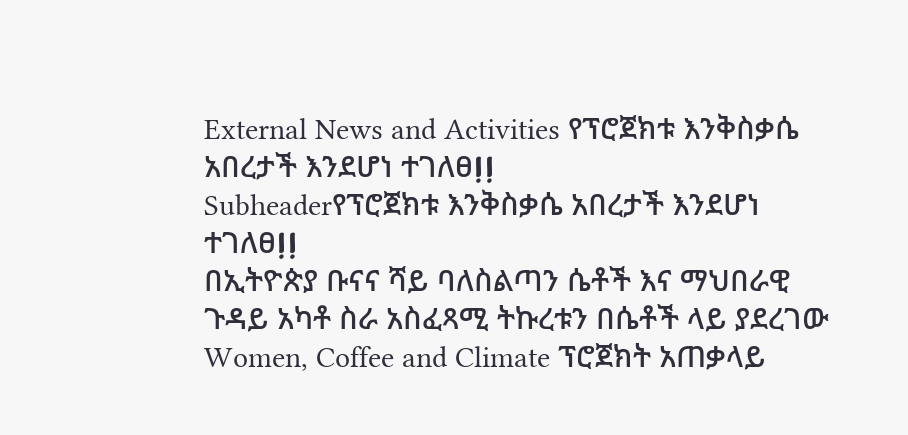External News and Activities የፕሮጀክቱ እንቅስቃሴ አበረታች እንደሆነ ተገለፀⵑⵑ
Subheaderየፕሮጀክቱ እንቅስቃሴ አበረታች እንደሆነ ተገለፀⵑⵑ
በኢትዮጵያ ቡናና ሻይ ባለስልጣን ሴቶች እና ማህበራዊ ጉዳይ አካቶ ስራ አስፈጻሚ ትኩረቱን በሴቶች ላይ ያደረገው Women, Coffee and Climate ፕሮጀክት አጠቃላይ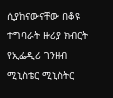ሲያከናውናቸው በቆዩ ተግባራት ዙሪያ ክብርት የኢፌዲሪ ገንዘብ ሚኒስቴር ሚኒስትር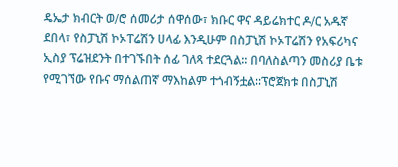ዴኤታ ክብርት ወ∕ሮ ሰመሪታ ሰዋሰው፣ ክቡር ዋና ዳይሬክተር ዶ∕ር አዱኛ ደበላ፣ የስፓኒሽ ኮኦፐሬሽን ሀላፊ እንዲሁም በስፓኒሽ ኮኦፐሬሽን የአፍሪካና ኢስያ ፕሬዝደንት በተገኙበት ሰፊ ገለጻ ተደርጓል∶∶ በባለስልጣን መስሪያ ቤቱ የሚገኘው የቡና ማሰልጠኛ ማእከልም ተጎብኝቷል∶∶ፕሮጀክቱ በስፓኒሽ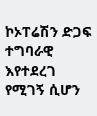ኮኦፐሬሽን ድጋፍ ተግባራዊ እየተደረገ የሚገኝ ሲሆን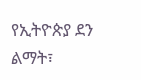የኢትዮጵያ ደን ልማት፣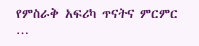የምስራቅ አፍሪካ ጥናትና ምርምር …